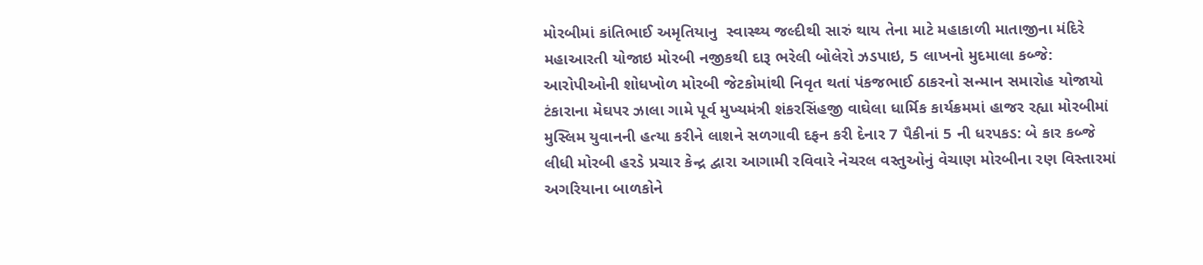મોરબીમાં કાંતિભાઈ અમૃતિયાનુ  સ્વાસ્થ્ય જલ્દીથી સારું થાય તેના માટે મહાકાળી માતાજીના મંદિરે મહાઆરતી યોજાઇ મોરબી નજીકથી દારૂ ભરેલી બોલેરો ઝડપાઇ, 5 લાખનો મુદમાલા કબ્જે: આરોપીઓની શોધખોળ મોરબી જેટકોમાંથી નિવૃત થતાં પંકજભાઈ ઠાકરનો સન્માન સમારોહ યોજાયો ટંકારાના મેઘપર ઝાલા ગામે પૂર્વ મુખ્યમંત્રી શંકરસિંહજી વાઘેલા ધાર્મિક કાર્યક્રમમાં હાજર રહ્યા મોરબીમાં મુસ્લિમ યુવાનની હત્યા કરીને લાશને સળગાવી દફન કરી દેનાર 7 પૈકીનાં 5 ની ધરપકડ: બે કાર કબ્જે લીધી મોરબી હરડે પ્રચાર કેન્દ્ર દ્વારા આગામી રવિવારે નેચરલ વસ્તુઓનું વેચાણ મોરબીના રણ વિસ્તારમાં અગરિયાના બાળકોને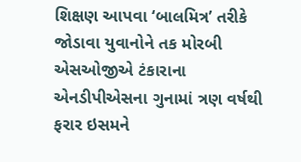શિક્ષણ આપવા ‘બાલમિત્ર’ તરીકે જોડાવા યુવાનોને તક મોરબી એસઓજીએ ટંકારાના એનડીપીએસના ગુનામાં ત્રણ વર્ષથી ફરાર ઇસમને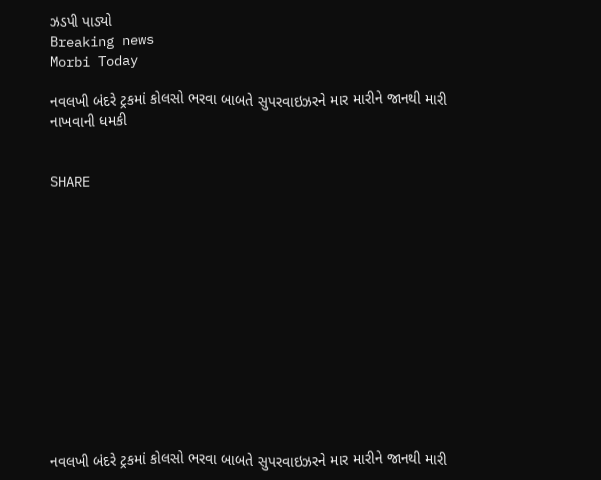ઝડપી પાડ્યો
Breaking news
Morbi Today

નવલખી બંદરે ટ્રકમાં કોલસો ભરવા બાબતે સુપરવાઇઝરને માર મારીને જાનથી મારી નાખવાની ધમકી


SHARE













નવલખી બંદરે ટ્રકમાં કોલસો ભરવા બાબતે સુપરવાઇઝરને માર મારીને જાનથી મારી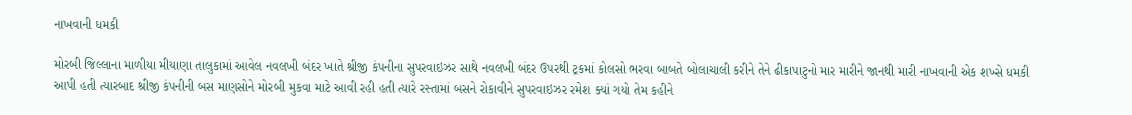નાખવાની ધમકી

મોરબી જિલ્લાના માળીયા મીયાણા તાલુકામાં આવેલ નવલખી બંદર ખાતે શ્રીજી કંપનીના સુપરવાઇઝર સાથે નવલખી બંદર ઉપરથી ટ્રકમાં કોલસો ભરવા બાબતે બોલાચાલી કરીને તેને ઢીકાપાટુનો માર મારીને જાનથી મારી નાખવાની એક શખ્સે ધમકી આપી હતી ત્યારબાદ શ્રીજી કંપનીની બસ માણસોને મોરબી મુકવા માટે આવી રહી હતી ત્યારે રસ્તામાં બસને રોકાવીને સુપરવાઇઝર રમેશ ક્યાં ગયો તેમ કહીને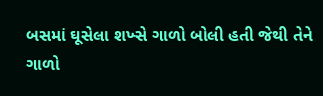બસમાં ઘૂસેલા શખ્સે ગાળો બોલી હતી જેથી તેને ગાળો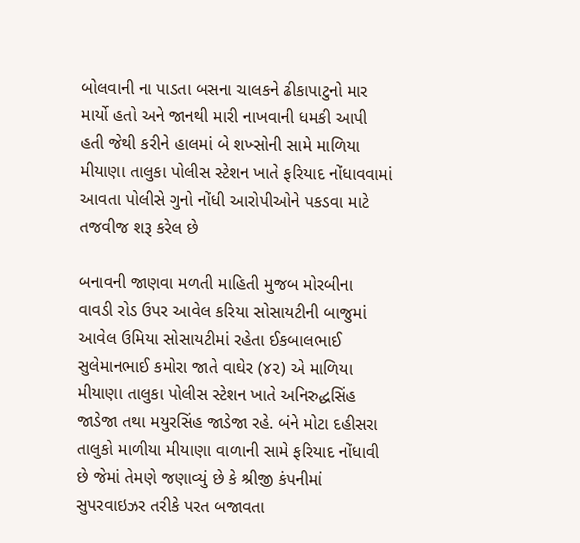બોલવાની ના પાડતા બસના ચાલકને ઢીકાપાટુનો માર માર્યો હતો અને જાનથી મારી નાખવાની ધમકી આપી હતી જેથી કરીને હાલમાં બે શખ્સોની સામે માળિયા મીયાણા તાલુકા પોલીસ સ્ટેશન ખાતે ફરિયાદ નોંધાવવામાં આવતા પોલીસે ગુનો નોંધી આરોપીઓને પકડવા માટે તજવીજ શરૂ કરેલ છે

બનાવની જાણવા મળતી માહિતી મુજબ મોરબીના વાવડી રોડ ઉપર આવેલ કરિયા સોસાયટીની બાજુમાં આવેલ ઉમિયા સોસાયટીમાં રહેતા ઈકબાલભાઈ સુલેમાનભાઈ કમોરા જાતે વાઘેર (૪૨) એ માળિયા મીયાણા તાલુકા પોલીસ સ્ટેશન ખાતે અનિરુદ્ધસિંહ જાડેજા તથા મયુરસિંહ જાડેજા રહે. બંને મોટા દહીસરા તાલુકો માળીયા મીયાણા વાળાની સામે ફરિયાદ નોંધાવી છે જેમાં તેમણે જણાવ્યું છે કે શ્રીજી કંપનીમાં સુપરવાઇઝર તરીકે પરત બજાવતા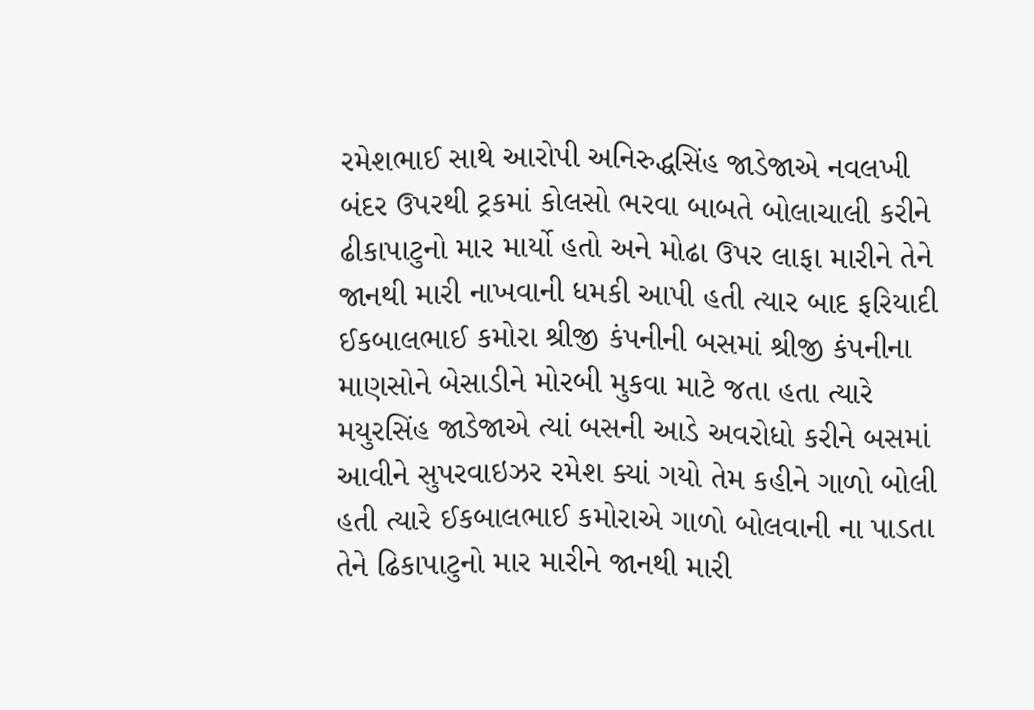રમેશભાઈ સાથે આરોપી અનિરુદ્ધસિંહ જાડેજાએ નવલખી બંદર ઉપરથી ટ્રકમાં કોલસો ભરવા બાબતે બોલાચાલી કરીને ઢીકાપાટુનો માર માર્યો હતો અને મોઢા ઉપર લાફા મારીને તેને જાનથી મારી નાખવાની ધમકી આપી હતી ત્યાર બાદ ફરિયાદી ઈકબાલભાઈ કમોરા શ્રીજી કંપનીની બસમાં શ્રીજી કંપનીના માણસોને બેસાડીને મોરબી મુકવા માટે જતા હતા ત્યારે મયુરસિંહ જાડેજાએ ત્યાં બસની આડે અવરોધો કરીને બસમાં આવીને સુપરવાઇઝર રમેશ ક્યાં ગયો તેમ કહીને ગાળો બોલી હતી ત્યારે ઈકબાલભાઈ કમોરાએ ગાળો બોલવાની ના પાડતા તેને ઢિકાપાટુનો માર મારીને જાનથી મારી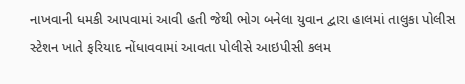નાખવાની ધમકી આપવામાં આવી હતી જેથી ભોગ બનેલા યુવાન દ્વારા હાલમાં તાલુકા પોલીસ સ્ટેશન ખાતે ફરિયાદ નોંધાવવામાં આવતા પોલીસે આઇપીસી કલમ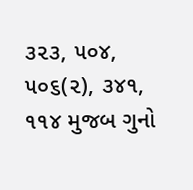૩૨૩, ૫૦૪, ૫૦૬(૨), ૩૪૧, ૧૧૪ મુજબ ગુનો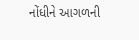નોંધીને આગળની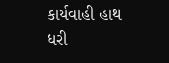કાર્યવાહી હાથ ધરી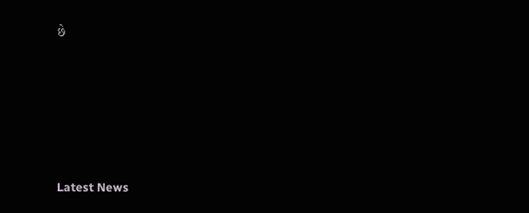છે






Latest News